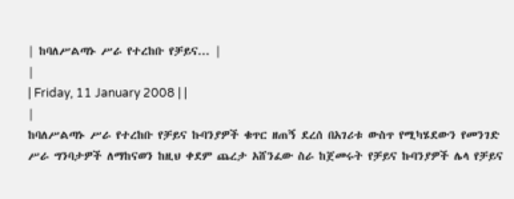| ከባለሥልጣኑ ሥራ የተረከቡ የቻይና... |
|
| Friday, 11 January 2008 | |
|
ከባለሥልጣኑ ሥራ የተረከቡ የቻይና ኩባንያዎች ቁጥር ዘጠኝ ደረሰ በአገሪቱ ውስጥ የሚካሄደውን የመንገድ ሥራ ግንባታዎች ለማከናወን ከዚህ ቀደም ጨረታ አሸንፈው ስራ ከጀመሩት የቻይና ኩባንያዎች ሌላ የቻይና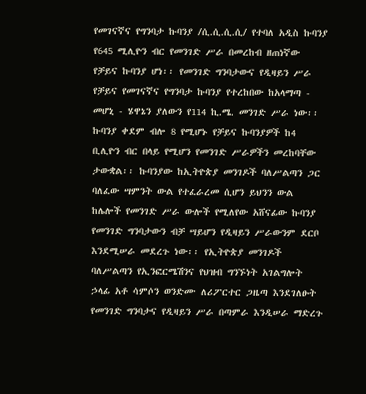የመገናኛና የግንባታ ኩባንያ /ሲ.ሲ.ሲ.ሲ/ የተባለ አዲስ ኩባንያ የ645 ሚሊዮን ብር የመንገድ ሥራ በመረከብ ዘጠነኛው የቻይና ኩባንያ ሆነ፡፡ የመንገድ ግንባታውና የዲዛይን ሥራ የቻይና የመገናኛና የግንባታ ኩባንያ የተረከበው ከአላማጣ - መሆኒ - ሄዋኔን ያለውን የ114 ኪ.ሜ. መንገድ ሥራ ነው፡፡ ኩባንያ ቀደም ብሎ 8 የሚሆኑ የቻይና ኩባንያዎች ከ4 ቢሊዮን ብር በላይ የሚሆን የመንገድ ሥራዎችን መረከባቸው ታውቋል፡፡ ኩባንያው ከኢትዮጵያ መንገዶች ባለሥልጣን ጋር ባለፈው ሣምንት ውል የተፈራረመ ሲሆን ይህንን ውል ከሌሎች የመንገድ ሥራ ውሎች የሚለየው አሸናፊው ኩባንያ የመንገድ ግንባታውን ብቻ ሣይሆን የዲዛይን ሥራውንም ደርቦ እንደሚሠራ መደረጉ ነው፡፡ የኢትዮጵያ መንገዶች ባለሥልጣን የኢንፎርሜሽንና የህዝብ ግንኙነት አገልግሎት ኃላፊ አቶ ሳምሶን ወንድሙ ለሪፖርተር ጋዜጣ እንደገለፁት የመንገድ ግንባታና የዲዛይን ሥራ በጣምራ እንዲሠራ ማድረጉ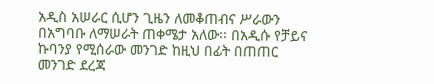አዲስ አሠራር ሲሆን ጊዜን ለመቆጠብና ሥራውን በአግባቡ ለማሠራት ጠቀሜታ አለው፡፡ በአዲሱ የቻይና ኩባንያ የሚሰራው መንገድ ከዚህ በፊት በጠጠር መንገድ ደረጃ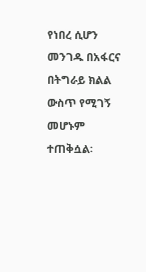የነበረ ሲሆን መንገዱ በአፋርና በትግራይ ክልል ውስጥ የሚገኝ መሆኑም ተጠቅሷል፡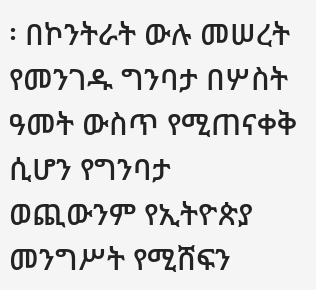፡ በኮንትራት ውሉ መሠረት የመንገዱ ግንባታ በሦስት ዓመት ውስጥ የሚጠናቀቅ ሲሆን የግንባታ ወጪውንም የኢትዮጵያ መንግሥት የሚሸፍን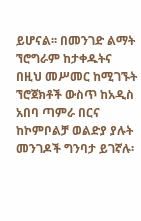ይሆናል፡፡ በመንገድ ልማት ኘሮግራም ከታቀዱትና በዚህ መሥመር ከሚገኙት ኘሮጀክቶች ውስጥ ከአዲስ አበባ ጣምራ በርና ከኮምቦልቻ ወልድያ ያሉት መንገዶች ግንባታ ይገኛሉ፡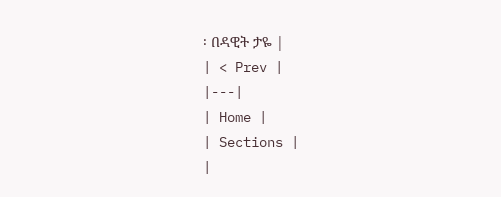፡ በዳዊት ታዬ |
| < Prev |
|---|
| Home |
| Sections |
|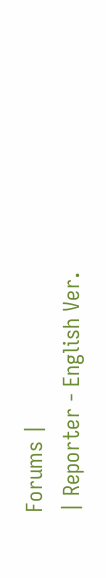Forums |
| Reporter - English Ver.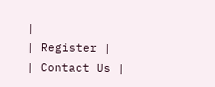|
| Register |
| Contact Us |